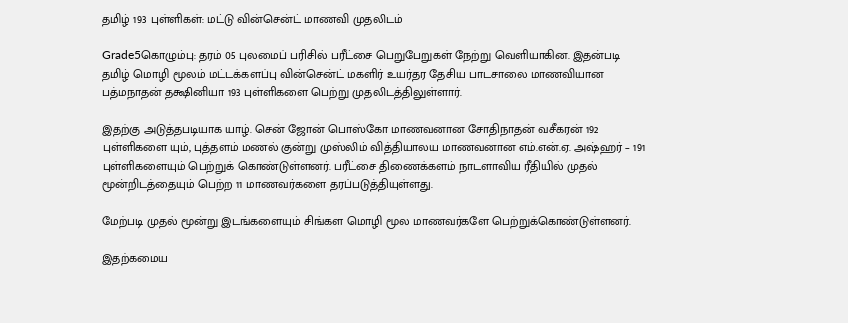தமிழ் 193 புள்ளிகள்: மட்டு வின்சென்ட் மாணவி முதலிடம்

Grade5கொழும்பு: தரம் 05 புலமைப் பரிசில் பரீட்சை பெறுபேறுகள் நேற்று வெளியாகின. இதன்படி தமிழ் மொழி மூலம் மட்டக்களப்பு வின்சென்ட் மகளிர் உயர்தர தேசிய பாடசாலை மாணவியான பத்மநாதன் தக்ஷினியா 193 புள்ளிகளை பெற்று முதலிடத்திலுள்ளார்.

இதற்கு அடுத்தபடியாக யாழ். சென் ஜோன் பொஸ்கோ மாணவனான சோதிநாதன் வசீகரன் 192 புள்ளிகளை யும், புத்தளம் மணல் குன்று முஸ்லிம் வித்தியாலய மாணவனான எம்.என்.ஏ. அஷ்ஹர் – 191 புள்ளிகளையும் பெற்றுக் கொண்டுள்ளனர். பரீட்சை திணைக்களம் நாடளாவிய ரீதியில் முதல் மூன்றிடத்தையும் பெற்ற 11 மாணவர்களை தரப்படுத்தியுள்ளது.

மேற்படி முதல் மூன்று இடங்களையும் சிங்கள மொழி மூல மாணவர்களே பெற்றுக்கொண்டுள்ளனர்.

இதற்கமைய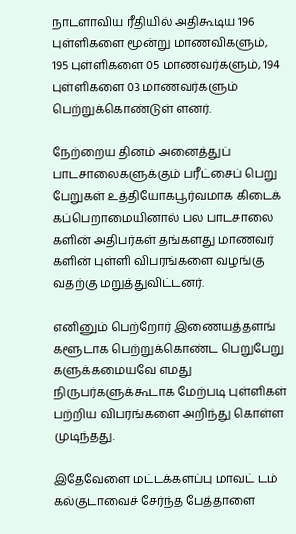நாடளாவிய ரீதியில் அதிகூடிய 196 புள்ளிகளை மூன்று மாணவிகளும், 195 புள்ளிகளை 05 மாணவர்களும், 194 புள்ளிகளை 03 மாணவர்களும் பெற்றுக்கொண்டுள் ளனர்.

நேற்றைய தினம் அனைத்துப் பாடசாலைகளுக்கும் பரீட்சைப் பெறு பேறுகள் உத்தியோகபூர்வமாக கிடைக் கப்பெறாமையினால் பல பாடசாலை களின் அதிபர்கள் தங்களது மாணவர் களின் புள்ளி விபரங்களை வழங்கு வதற்கு மறுத்துவிட்டனர்.

எனினும் பெற்றோர் இணையத்தளங் களூடாக பெற்றுக்கொண்ட பெறுபேறு களுக்கமையவே எமது நிருபர்களுக்கூடாக மேற்படி புள்ளிகள் பற்றிய விபரங்களை அறிந்து கொள்ள முடிந்தது.

இதேவேளை மட்டக்களப்பு மாவட் டம் கல்குடாவைச் சேர்ந்த பேத்தாளை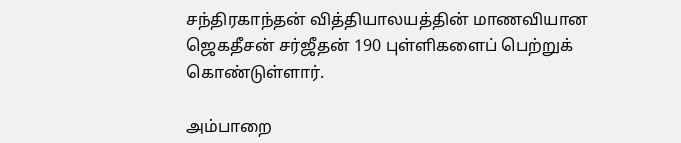சந்திரகாந்தன் வித்தியாலயத்தின் மாணவியான ஜெகதீசன் சர்ஜீதன் 190 புள்ளிகளைப் பெற்றுக் கொண்டுள்ளார்.

அம்பாறை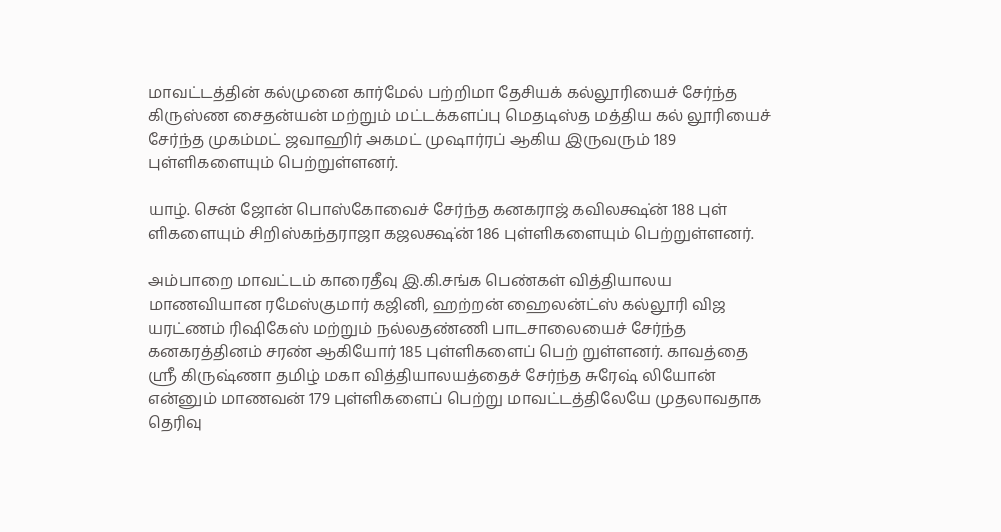மாவட்டத்தின் கல்முனை கார்மேல் பற்றிமா தேசியக் கல்லூரியைச் சேர்ந்த கிருஸ்ண சைதன்யன் மற்றும் மட்டக்களப்பு மெதடிஸ்த மத்திய கல் லூரியைச் சேர்ந்த முகம்மட் ஜவாஹிர் அகமட் முஷார்ரப் ஆகிய இருவரும் 189 புள்ளிகளையும் பெற்றுள்ளனர்.

யாழ். சென் ஜோன் பொஸ்கோவைச் சேர்ந்த கனகராஜ் கவிலக்ஷ்ன் 188 புள் ளிகளையும் சிறிஸ்கந்தராஜா கஜலக்ஷ்ன் 186 புள்ளிகளையும் பெற்றுள்ளனர்.

அம்பாறை மாவட்டம் காரைதீவு இ.கி.சங்க பெண்கள் வித்தியாலய மாணவியான ரமேஸ்குமார் கஜினி, ஹற்றன் ஹைலன்ட்ஸ் கல்லூரி விஜ யரட்ணம் ரிஷிகேஸ் மற்றும் நல்லதண்ணி பாடசாலையைச் சேர்ந்த கனகரத்தினம் சரண் ஆகியோர் 185 புள்ளிகளைப் பெற் றுள்ளனர். காவத்தை ஸ்ரீ கிருஷ்ணா தமிழ் மகா வித்தியாலயத்தைச் சேர்ந்த சுரேஷ் லியோன் என்னும் மாணவன் 179 புள்ளிகளைப் பெற்று மாவட்டத்திலேயே முதலாவதாக தெரிவு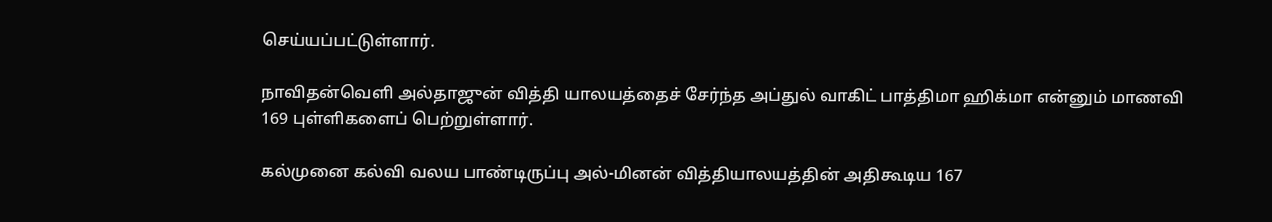செய்யப்பட்டுள்ளார்.

நாவிதன்வெளி அல்தாஜுன் வித்தி யாலயத்தைச் சேர்ந்த அப்துல் வாகிட் பாத்திமா ஹிக்மா என்னும் மாணவி 169 புள்ளிகளைப் பெற்றுள்ளார்.

கல்முனை கல்வி வலய பாண்டிருப்பு அல்-மினன் வித்தியாலயத்தின் அதிகூடிய 167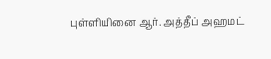புள்ளியினை ஆர். அத்தீப் அஹமட்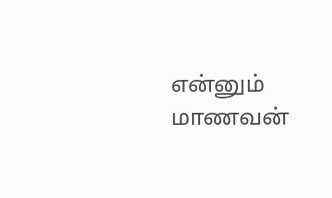என்னும் மாணவன்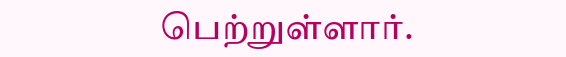பெற்றுள்ளார்.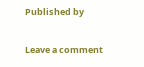Published by

Leave a comment